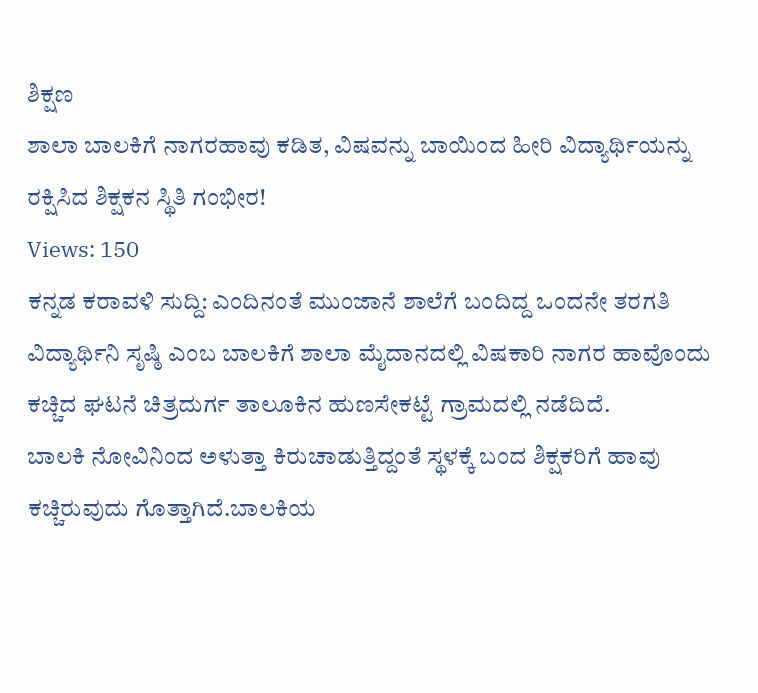ಶಿಕ್ಷಣ
ಶಾಲಾ ಬಾಲಕಿಗೆ ನಾಗರಹಾವು ಕಡಿತ, ವಿಷವನ್ನು ಬಾಯಿಂದ ಹೀರಿ ವಿದ್ಯಾರ್ಥಿಯನ್ನು ರಕ್ಷಿಸಿದ ಶಿಕ್ಷಕನ ಸ್ಥಿತಿ ಗಂಭೀರ!
Views: 150
ಕನ್ನಡ ಕರಾವಳಿ ಸುದ್ದಿ: ಎಂದಿನಂತೆ ಮುಂಜಾನೆ ಶಾಲೆಗೆ ಬಂದಿದ್ದ ಒಂದನೇ ತರಗತಿ ವಿದ್ಯಾರ್ಥಿನಿ ಸೃಷ್ಠಿ ಎಂಬ ಬಾಲಕಿಗೆ ಶಾಲಾ ಮೈದಾನದಲ್ಲಿ ವಿಷಕಾರಿ ನಾಗರ ಹಾವೊಂದು ಕಚ್ಚಿದ ಘಟನೆ ಚಿತ್ರದುರ್ಗ ತಾಲೂಕಿನ ಹುಣಸೇಕಟ್ಟೆ ಗ್ರಾಮದಲ್ಲಿ ನಡೆದಿದೆ.
ಬಾಲಕಿ ನೋವಿನಿಂದ ಅಳುತ್ತಾ ಕಿರುಚಾಡುತ್ತಿದ್ದಂತೆ ಸ್ಥಳಕ್ಕೆ ಬಂದ ಶಿಕ್ಷಕರಿಗೆ ಹಾವು ಕಚ್ಚಿರುವುದು ಗೊತ್ತಾಗಿದೆ.ಬಾಲಕಿಯ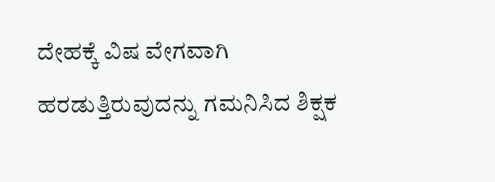ದೇಹಕ್ಕೆ ವಿಷ ವೇಗವಾಗಿ ಹರಡುತ್ತಿರುವುದನ್ನು ಗಮನಿಸಿದ ಶಿಕ್ಷಕ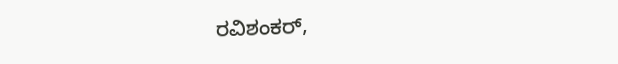ರವಿಶಂಕರ್,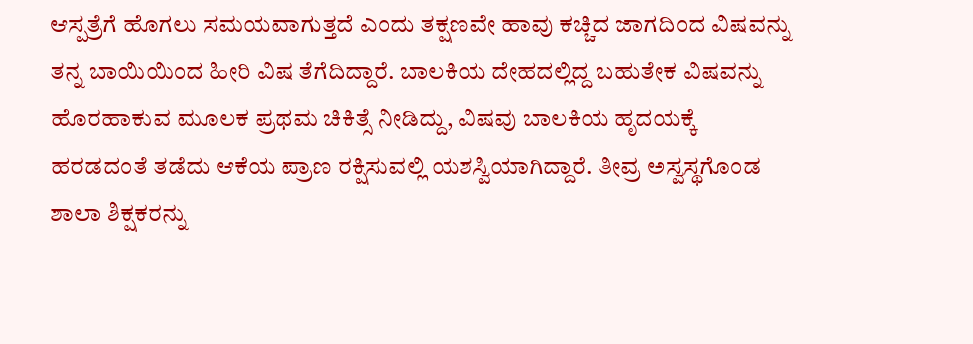ಆಸ್ಪತ್ರೆಗೆ ಹೊಗಲು ಸಮಯವಾಗುತ್ತದೆ ಎಂದು ತಕ್ಷಣವೇ ಹಾವು ಕಚ್ಚಿದ ಜಾಗದಿಂದ ವಿಷವನ್ನು ತನ್ನ ಬಾಯಿಯಿಂದ ಹೀರಿ ವಿಷ ತೆಗೆದಿದ್ದಾರೆ. ಬಾಲಕಿಯ ದೇಹದಲ್ಲಿದ್ದ ಬಹುತೇಕ ವಿಷವನ್ನು ಹೊರಹಾಕುವ ಮೂಲಕ ಪ್ರಥಮ ಚಿಕಿತ್ಸೆ ನೀಡಿದ್ದು, ವಿಷವು ಬಾಲಕಿಯ ಹೃದಯಕ್ಕೆ ಹರಡದಂತೆ ತಡೆದು ಆಕೆಯ ಪ್ರಾಣ ರಕ್ಷಿಸುವಲ್ಲಿ ಯಶಸ್ವಿಯಾಗಿದ್ದಾರೆ. ತೀವ್ರ ಅಸ್ವಸ್ಥಗೊಂಡ ಶಾಲಾ ಶಿಕ್ಷಕರನ್ನು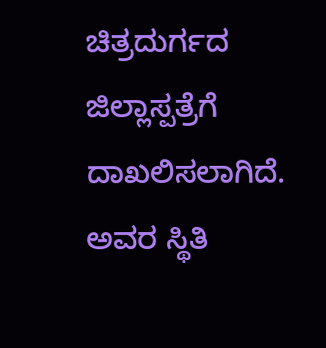ಚಿತ್ರದುರ್ಗದ ಜಿಲ್ಲಾಸ್ಪತ್ರೆಗೆ ದಾಖಲಿಸಲಾಗಿದೆ. ಅವರ ಸ್ಥಿತಿ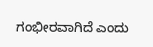ಗಂಭೀರವಾಗಿದೆ ಎಂದು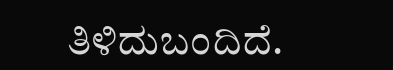ತಿಳಿದುಬಂದಿದೆ.